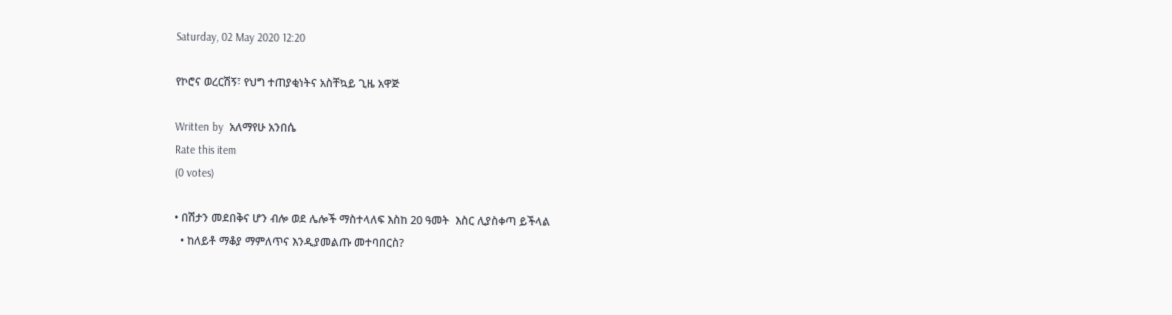Saturday, 02 May 2020 12:20

የኮሮና ወረርሽኝ፣ የህግ ተጠያቂነትና አስቸኳይ ጊዜ አዋጅ

Written by  አለማየሁ አንበሴ
Rate this item
(0 votes)

• በሽታን መደበቅና ሆን ብሎ ወደ ሌሎች ማስተላለፍ እስከ 20 ዓመት  እስር ሊያስቀጣ ይችላል
  • ከለይቶ ማቆያ ማምለጥና እንዲያመልጡ መተባበርስ?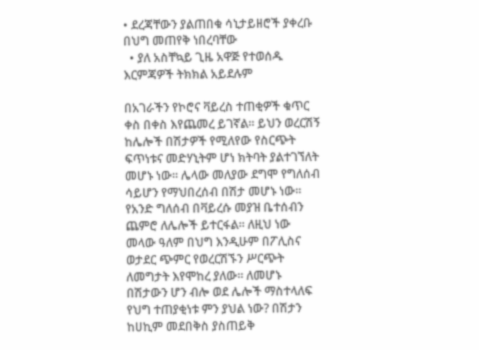• ደረጃቸውን ያልጠበቁ ሳኒታይዘሮች ያቀረቡ በህግ መጠየቅ ነበረባቸው
  • ያለ አስቸኳይ ጊዜ አዋጅ የተወሰዱ እርምጃዎች ትክክል አይደሉም

በአገራችን የኮሮና ቫይረስ ተጠቂዎች ቁጥር ቀስ በቀስ እየጨመረ ይገኛል፡፡ ይህን ወረርሽኝ ከሌሎች በሽታዎች የሚለየው የስርጭት ፍጥነቱና መድሃኒትም ሆነ ክትባት ያልተገኘለት መሆኑ ነው፡፡ ሌላው መለያው ደግሞ የግለሰብ ሳይሆን የማህበረሰብ በሽታ መሆኑ ነው፡፡ የአንድ ግለሰብ በቫይረሱ መያዝ ቤተሰብን ጨምሮ ለሌሎች ይተርፋል፡፡ ለዚህ ነው መላው ዓለም በህግ እንዲሁም በፖሊስና ወታደር ጭምር የወረርሽኙን ሥርጭት ለመግታት እየሞከረ ያለው፡፡ ለመሆኑ በሽታውን ሆን ብሎ ወደ ሌሎች ማስተላለፍ የህግ ተጠያቂነቱ ምን ያህል ነው? በሽታን ከሀኪም መደበቅስ ያስጠይቅ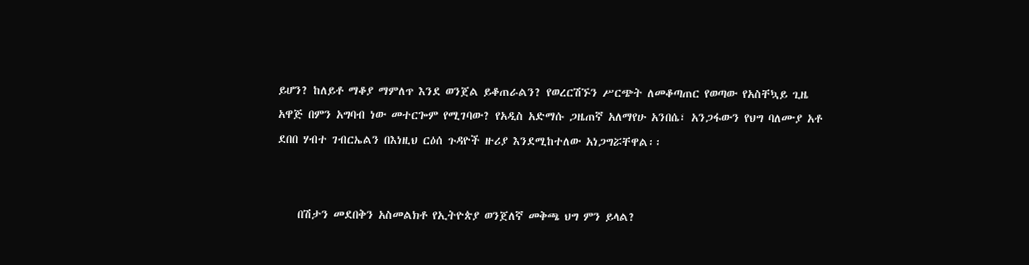ይሆን? ከለይቶ ማቆያ ማምለጥ እንደ ወንጀል ይቆጠራልን? የወረርሽኙን ሥርጭት ለመቆጣጠር የወጣው የአስቸኳይ ጊዜ አዋጅ በምን አግባብ ነው መተርጐም የሚገባው? የአዲስ አድማሱ ጋዜጠኛ አለማየሁ አንበሴ፣ አንጋፋውን የህግ ባለሙያ አቶ ደበበ ሃብተ ገብርኤልን በእነዚህ ርዕሰ ጉዳዮች ዙሪያ እንደሚከተለው አነጋግሯቸዋል፡፡


    በሽታን መደበቅን አስመልክቶ የኢትዮጵያ ወንጀለኛ መቅጫ ህግ ምን ይላል?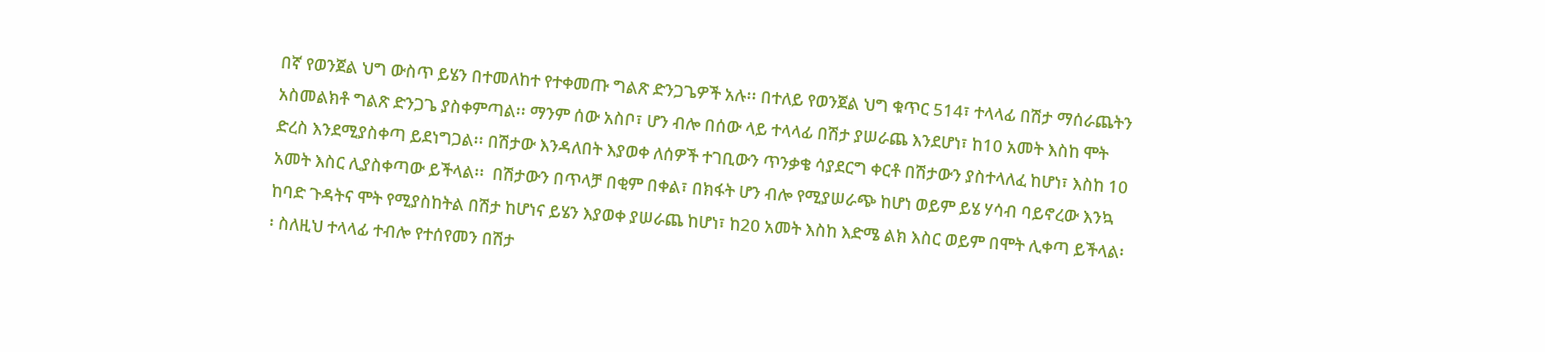በኛ የወንጀል ህግ ውስጥ ይሄን በተመለከተ የተቀመጡ ግልጽ ድንጋጌዎች አሉ፡፡ በተለይ የወንጀል ህግ ቁጥር 514፣ ተላላፊ በሽታ ማሰራጨትን አስመልክቶ ግልጽ ድንጋጌ ያስቀምጣል፡፡ ማንም ሰው አስቦ፣ ሆን ብሎ በሰው ላይ ተላላፊ በሽታ ያሠራጨ እንደሆነ፣ ከ10 አመት እስከ ሞት ድረስ እንደሚያስቀጣ ይደነግጋል፡፡ በሽታው እንዳለበት እያወቀ ለሰዎች ተገቢውን ጥንቃቄ ሳያደርግ ቀርቶ በሽታውን ያስተላለፈ ከሆነ፣ እስከ 10 አመት እስር ሊያስቀጣው ይችላል፡፡  በሽታውን በጥላቻ በቂም በቀል፣ በክፋት ሆን ብሎ የሚያሠራጭ ከሆነ ወይም ይሄ ሃሳብ ባይኖረው እንኳ ከባድ ጉዳትና ሞት የሚያስከትል በሽታ ከሆነና ይሄን እያወቀ ያሠራጨ ከሆነ፣ ከ20 አመት እስከ እድሜ ልክ እስር ወይም በሞት ሊቀጣ ይችላል፡፡ ስለዚህ ተላላፊ ተብሎ የተሰየመን በሽታ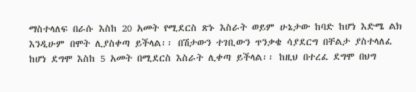ማስተላለፍ በራሱ እስከ 20 አመት የሚደርስ ጽኑ እስራት ወይም ሁኔታው ከባድ ከሆነ እድሜ ልክ እንዲሁም በሞት ሊያስቀጣ ይችላል፡፡ በሽታውን ተገቢውን ጥንቃቄ ሳያደርግ በቸልታ ያስተላለፈ ከሆነ ደግሞ እስከ 5 አመት በሚደርስ እስራት ሊቀጣ ይችላል፡፡ ከዚህ በተረፈ ደግሞ በህግ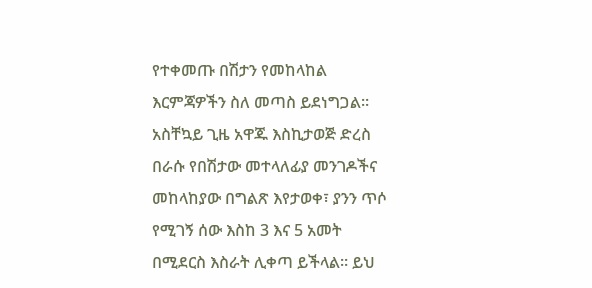የተቀመጡ በሽታን የመከላከል እርምጃዎችን ስለ መጣስ ይደነግጋል፡፡ አስቸኳይ ጊዜ አዋጁ እስኪታወጅ ድረስ በራሱ የበሽታው መተላለፊያ መንገዶችና መከላከያው በግልጽ እየታወቀ፣ ያንን ጥሶ የሚገኝ ሰው እስከ 3 እና 5 አመት በሚደርስ እስራት ሊቀጣ ይችላል፡፡ ይህ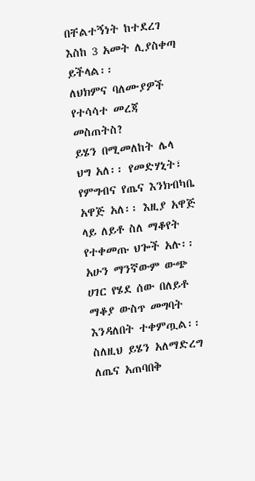በቸልተኝነት ከተደረገ እስከ 3 አመት ሊያስቀጣ ይችላል፡፡
ለህክምና ባለሙያዎች የተሳሳተ መረጃ መስጠትስ?
ይሄን በሚመለከት ሌላ ህግ አለ፡፡ የመድሃኒት፣ የምግብና የጤና እንክብካቤ አዋጅ አለ፡፡ እዚያ አዋጅ ላይ ለይቶ ስለ ማቆየት የተቀመጡ ህጐች አሉ፡፡ አሁን ማንኛውም ውጭ ሀገር የሄደ ሰው በለይቶ ማቆያ ውስጥ መግባት እንዳለበት ተቀምጧል፡፡ ስለዚህ ይሄን አለማድረግ ለጤና አጠባበቅ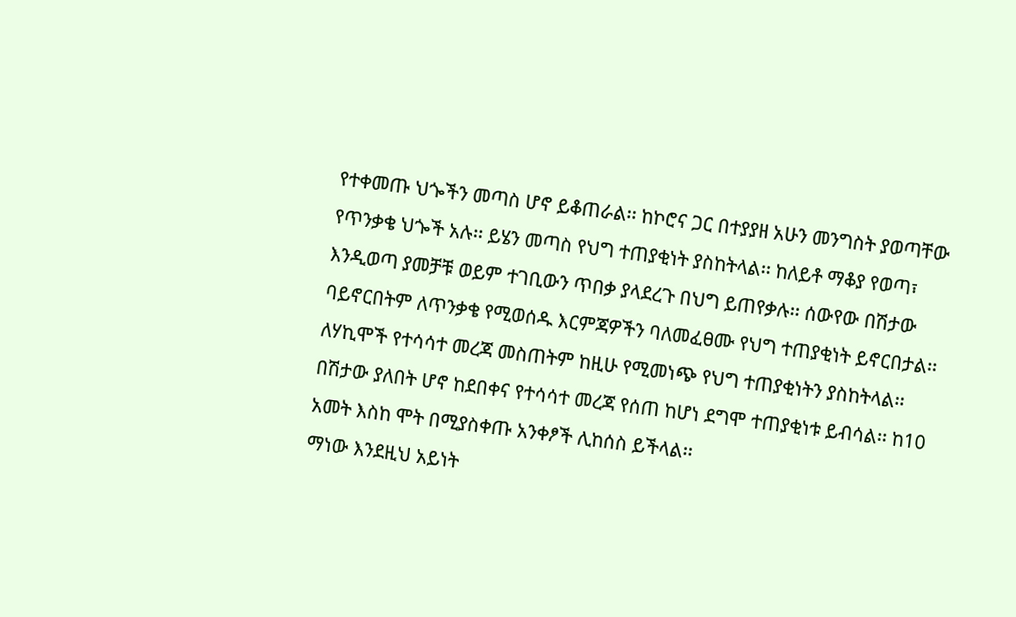የተቀመጡ ህጐችን መጣስ ሆኖ ይቆጠራል፡፡ ከኮሮና ጋር በተያያዘ አሁን መንግስት ያወጣቸው የጥንቃቄ ህጐች አሉ፡፡ ይሄን መጣስ የህግ ተጠያቂነት ያስከትላል፡፡ ከለይቶ ማቆያ የወጣ፣ እንዲወጣ ያመቻቹ ወይም ተገቢውን ጥበቃ ያላደረጉ በህግ ይጠየቃሉ፡፡ ሰውየው በሽታው ባይኖርበትም ለጥንቃቄ የሚወሰዱ እርምጃዎችን ባለመፈፀሙ የህግ ተጠያቂነት ይኖርበታል፡፡ ለሃኪሞች የተሳሳተ መረጃ መስጠትም ከዚሁ የሚመነጭ የህግ ተጠያቂነትን ያስከትላል፡፡ በሽታው ያለበት ሆኖ ከደበቀና የተሳሳተ መረጃ የሰጠ ከሆነ ደግሞ ተጠያቂነቱ ይብሳል፡፡ ከ10 አመት እስከ ሞት በሚያስቀጡ አንቀፆች ሊከሰስ ይችላል፡፡
ማነው እንደዚህ አይነት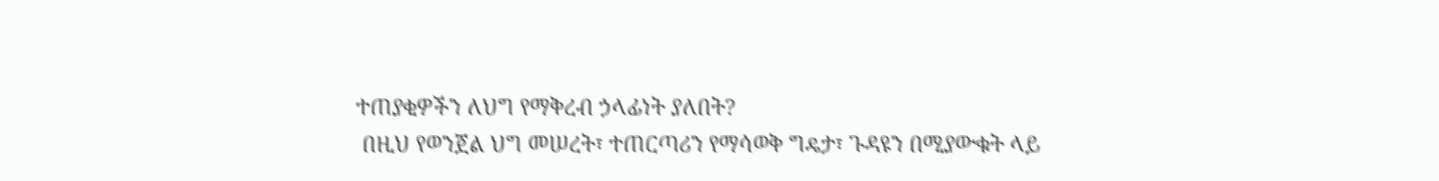ተጠያቂዎችን ለህግ የማቅረብ ኃላፊነት ያለበት?
 በዚህ የወንጀል ህግ መሠረት፣ ተጠርጣሪን የማሳወቅ ግዴታ፣ ጉዳዩን በሚያውቁት ላይ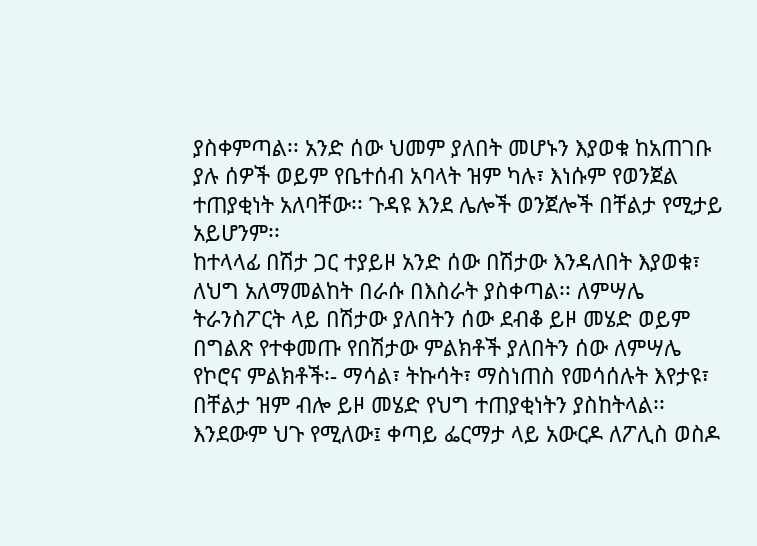ያስቀምጣል፡፡ አንድ ሰው ህመም ያለበት መሆኑን እያወቁ ከአጠገቡ ያሉ ሰዎች ወይም የቤተሰብ አባላት ዝም ካሉ፣ እነሱም የወንጀል ተጠያቂነት አለባቸው፡፡ ጉዳዩ እንደ ሌሎች ወንጀሎች በቸልታ የሚታይ አይሆንም፡፡
ከተላላፊ በሽታ ጋር ተያይዞ አንድ ሰው በሽታው እንዳለበት እያወቁ፣ ለህግ አለማመልከት በራሱ በእስራት ያስቀጣል፡፡ ለምሣሌ ትራንስፖርት ላይ በሽታው ያለበትን ሰው ደብቆ ይዞ መሄድ ወይም በግልጽ የተቀመጡ የበሽታው ምልክቶች ያለበትን ሰው ለምሣሌ የኮሮና ምልክቶች፡- ማሳል፣ ትኩሳት፣ ማስነጠስ የመሳሰሉት እየታዩ፣ በቸልታ ዝም ብሎ ይዞ መሄድ የህግ ተጠያቂነትን ያስከትላል፡፡ እንደውም ህጉ የሚለው፤ ቀጣይ ፌርማታ ላይ አውርዶ ለፖሊስ ወስዶ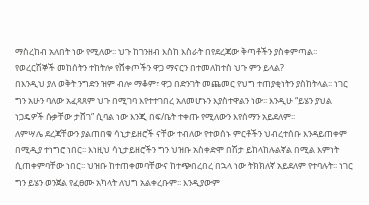ማስረከብ አለበት ነው የሚለው፡፡ ህጉ ከገንዘብ እስከ እስራት በየደረጃው ቅጣቶችን ያስቀምጣል፡፡
የወረርሽኞች መከሰትን ተከትሎ የሸቀጦችን ዋጋ ማናርን በተመለከተስ ህጉ ምን ይላል?
በእንዲህ ያለ ወቅት ንግድን ዝም ብሎ ማቆም፣ ዋጋ በድንገት መጨመር የህግ ተጠያቂነትን ያስከትላል፡፡ ነገር ግን አሁን ባለው አፈጻጸም ህጉ በሚገባ እየተተገበረ አለመሆኑን እያስተዋልን ነው፡፡ እንዲሁ “ይሄን ያህል ነጋዴዎች ሱቃቸው ታሸገ” ሲባል ነው እንጂ በፍ/ቤት ተቀጡ የሚለውን እየሰማን አይደለም፡፡
ለምሣሌ ደረጃቸውን ያልጠበቁ ሳኒታይዘሮች ናቸው ተብለው የተወሰኑ ምርቶችን ህብረተሰቡ እንዳይጠቀም በሚዲያ ተነግሮ ነበር፡፡ እነዚህ ሳኒታይዘሮችን ግን ህዝቡ አስቀድሞ በሽታ ይከላከሉልኛል በሚል እምነት ሲጠቀምባቸው ነበር፡፡ ህዝቡ ከተጠቀመባቸውና ከተጭበረበረ በኋላ ነው ትክክለኛ አይደለም የተባሉት፡፡ ነገር ግን ይሄን ወንጀል የፈፀሙ አካላት ለህግ አልቀረቡም፡፡ እንዲያውም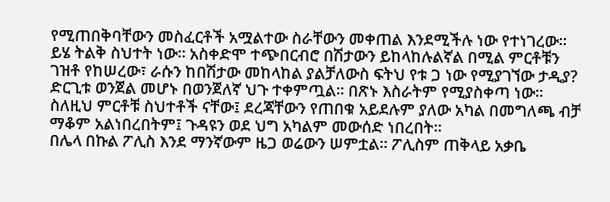የሚጠበቅባቸውን መስፈርቶች አሟልተው ስራቸውን መቀጠል እንደሚችሉ ነው የተነገረው፡፡ ይሄ ትልቅ ስህተት ነው፡፡ አስቀድሞ ተጭበርብሮ በሽታውን ይከላከሉልኛል በሚል ምርቶቹን ገዝቶ የከሠረው፣ ራሱን ከበሽታው መከላከል ያልቻለውስ ፍትህ የቱ ጋ ነው የሚያገኘው ታዲያ? ድርጊቱ ወንጀል መሆኑ በወንጀለኛ ህጉ ተቀምጧል፡፡ በጽኑ እስራትም የሚያስቀጣ ነው፡፡ ስለዚህ ምርቶቹ ስህተቶች ናቸው፤ ደረጃቸውን የጠበቁ አይደሉም ያለው አካል በመግለጫ ብቻ ማቆም አልነበረበትም፤ ጉዳዩን ወደ ህግ አካልም መውሰድ ነበረበት፡፡
በሌላ በኩል ፖሊስ እንደ ማንኛውም ዜጋ ወሬውን ሠምቷል፡፡ ፖሊስም ጠቅላይ አቃቤ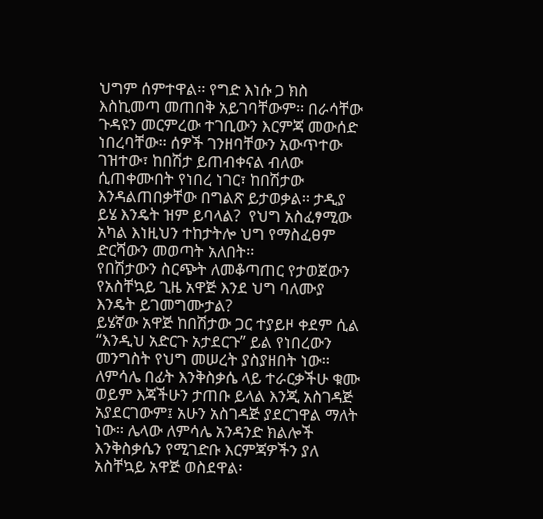ህግም ሰምተዋል፡፡ የግድ እነሱ ጋ ክስ እስኪመጣ መጠበቅ አይገባቸውም፡፡ በራሳቸው ጉዳዩን መርምረው ተገቢውን እርምጃ መውሰድ ነበረባቸው፡፡ ሰዎች ገንዘባቸውን አውጥተው ገዝተው፣ ከበሽታ ይጠብቀናል ብለው ሲጠቀሙበት የነበረ ነገር፣ ከበሽታው እንዳልጠበቃቸው በግልጽ ይታወቃል፡፡ ታዲያ ይሄ እንዴት ዝም ይባላል?  የህግ አስፈፃሚው አካል እነዚህን ተከታትሎ ህግ የማስፈፀም ድርሻውን መወጣት አለበት፡፡
የበሽታውን ስርጭት ለመቆጣጠር የታወጀውን የአስቸኳይ ጊዜ አዋጅ እንደ ህግ ባለሙያ እንዴት ይገመግሙታል?
ይሄኛው አዋጅ ከበሽታው ጋር ተያይዞ ቀደም ሲል “እንዲህ አድርጉ አታደርጉ” ይል የነበረውን መንግስት የህግ መሠረት ያስያዘበት ነው፡፡ ለምሳሌ በፊት እንቅስቃሴ ላይ ተራርቃችሁ ቁሙ ወይም እጃችሁን ታጠቡ ይላል እንጂ አስገዳጅ አያደርገውም፤ አሁን አስገዳጅ ያደርገዋል ማለት ነው፡፡ ሌላው ለምሳሌ አንዳንድ ክልሎች እንቅስቃሴን የሚገድቡ እርምጃዎችን ያለ አስቸኳይ አዋጅ ወስደዋል፡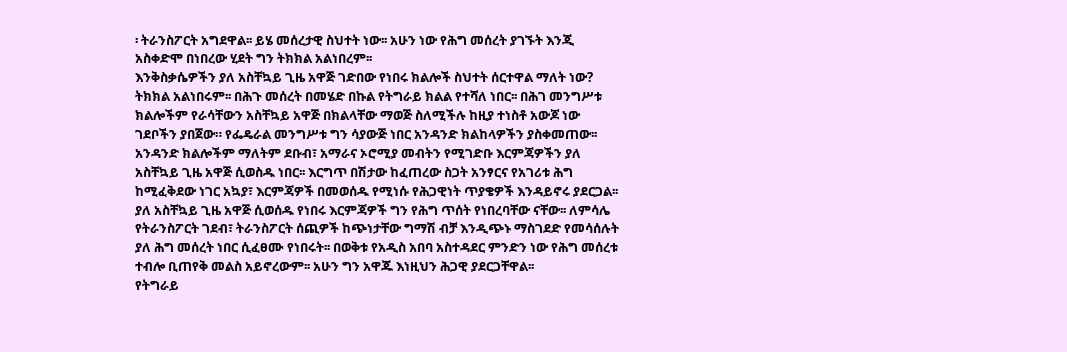፡ ትራንስፖርት አግደዋል፡፡ ይሄ መሰረታዊ ስህተት ነው፡፡ አሁን ነው የሕግ መሰረት ያገኙት እንጂ አስቀድሞ በነበረው ሂደት ግን ትክክል አልነበረም፡፡
እንቅስቃሴዎችን ያለ አስቸኳይ ጊዜ አዋጅ ገድበው የነበሩ ክልሎች ስህተት ሰርተዋል ማለት ነው?
ትክክል አልነበሩም፡፡ በሕጉ መሰረት በመሄድ በኩል የትግራይ ክልል የተሻለ ነበር፡፡ በሕገ መንግሥቱ ክልሎችም የራሳቸውን አስቸኳይ አዋጅ በክልላቸው ማወጅ ስለሚችሉ ከዚያ ተነስቶ አውጆ ነው ገደቦችን ያበጀው። የፌዴራል መንግሥቱ ግን ሳያውጅ ነበር አንዳንድ ክልከላዎችን ያስቀመጠው፡፡ አንዳንድ ክልሎችም ማለትም ደቡብ፣ አማራና ኦሮሚያ መብትን የሚገድቡ እርምጃዎችን ያለ አስቸኳይ ጊዜ አዋጅ ሲወስዱ ነበር፡፡ እርግጥ በሽታው ከፈጠረው ስጋት አንፃርና የአገሪቱ ሕግ ከሚፈቅደው ነገር አኳያ፣ እርምጃዎች በመወሰዱ የሚነሱ የሕጋዊነት ጥያቄዎች እንዳይኖሩ ያደርጋል፡፡ ያለ አስቸኳይ ጊዜ አዋጅ ሲወሰዱ የነበሩ እርምጃዎች ግን የሕግ ጥሰት የነበረባቸው ናቸው፡፡ ለምሳሌ የትራንስፖርት ገደብ፣ ትራንስፖርት ሰጪዎች ከጭነታቸው ግማሽ ብቻ እንዲጭኑ ማስገደድ የመሳሰሉት ያለ ሕግ መሰረት ነበር ሲፈፀሙ የነበሩት፡፡ በወቅቱ የአዲስ አበባ አስተዳደር ምንድን ነው የሕግ መሰረቱ ተብሎ ቢጠየቅ መልስ አይኖረውም፡፡ አሁን ግን አዋጁ እነዚህን ሕጋዊ ያደርጋቸዋል፡፡
የትግራይ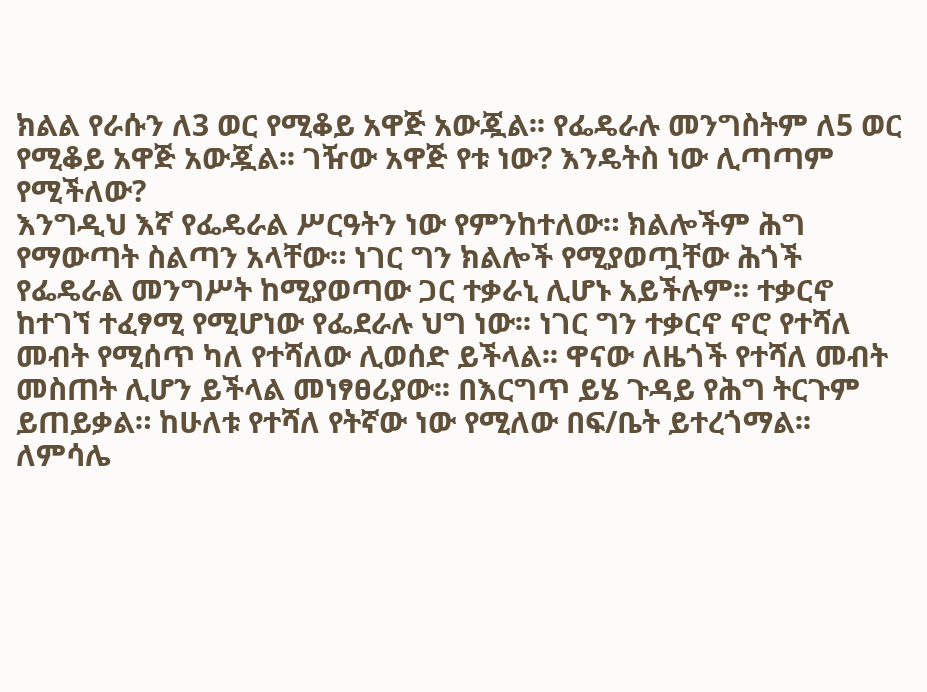ክልል የራሱን ለ3 ወር የሚቆይ አዋጅ አውጇል፡፡ የፌዴራሉ መንግስትም ለ5 ወር የሚቆይ አዋጅ አውጇል፡፡ ገዥው አዋጅ የቱ ነው? እንዴትስ ነው ሊጣጣም የሚችለው?
እንግዲህ እኛ የፌዴራል ሥርዓትን ነው የምንከተለው። ክልሎችም ሕግ የማውጣት ስልጣን አላቸው። ነገር ግን ክልሎች የሚያወጧቸው ሕጎች የፌዴራል መንግሥት ከሚያወጣው ጋር ተቃራኒ ሊሆኑ አይችሉም፡፡ ተቃርኖ ከተገኘ ተፈፃሚ የሚሆነው የፌደራሉ ህግ ነው፡፡ ነገር ግን ተቃርኖ ኖሮ የተሻለ መብት የሚሰጥ ካለ የተሻለው ሊወሰድ ይችላል፡፡ ዋናው ለዜጎች የተሻለ መብት መስጠት ሊሆን ይችላል መነፃፀሪያው፡፡ በእርግጥ ይሄ ጉዳይ የሕግ ትርጉም ይጠይቃል። ከሁለቱ የተሻለ የትኛው ነው የሚለው በፍ/ቤት ይተረጎማል፡፡ ለምሳሌ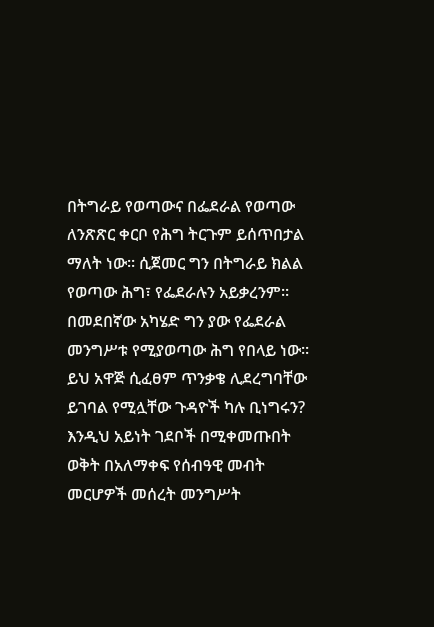በትግራይ የወጣውና በፌደራል የወጣው ለንጽጽር ቀርቦ የሕግ ትርጉም ይሰጥበታል ማለት ነው፡፡ ሲጀመር ግን በትግራይ ክልል የወጣው ሕግ፣ የፌደራሉን አይቃረንም፡፡  በመደበኛው አካሄድ ግን ያው የፌደራል መንግሥቱ የሚያወጣው ሕግ የበላይ ነው፡፡
ይህ አዋጅ ሲፈፀም ጥንቃቄ ሊደረግባቸው ይገባል የሚሏቸው ጉዳዮች ካሉ ቢነግሩን?
እንዲህ አይነት ገደቦች በሚቀመጡበት ወቅት በአለማቀፍ የሰብዓዊ መብት መርሆዎች መሰረት መንግሥት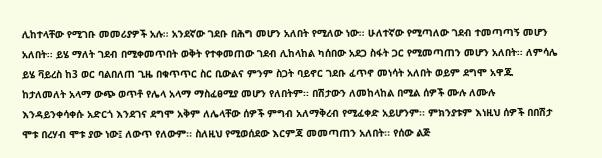ሊከተላቸው የሚገቡ መመሪያዎች አሉ፡፡ አንደኛው ገደቡ በሕግ መሆን አለበት የሚለው ነው፡፡ ሁለተኛው የሚጣለው ገደብ ተመጣጣኝ መሆን አለበት፡፡ ይሄ ማለት ገደብ በሚቀመጥበት ወቅት የተቀመጠው ገደብ ሊከላከል ካሰበው አደጋ ስፋት ጋር የሚመጣጠን መሆን አለበት፡፡ ለምሳሌ ይሄ ቫይረስ ከ3 ወር ባልበለጠ ጊዜ በቁጥጥር ስር ቢውልና ምንም ስጋት ባይኖር ገደቡ ፈጥኖ መነሳት አለበት ወይም ደግሞ አዋጁ ከታለመለት አላማ ውጭ ወጥቶ የሌላ አላማ ማስፈፀሚያ መሆን የለበትም፡፡ በሽታውን ለመከላከል በሚል ሰዎች ሙሉ ለሙሉ እንዳይንቀሳቀሱ አድርጎ እንደገና ደግሞ አቅም ለሌላቸው ሰዎች ምግብ አለማቅረብ የሚፈቀድ አይሆንም፡፡ ምክንያቱም እነዚህ ሰዎች በበሽታ ሞቱ በረሃብ ሞቱ ያው ነው፤ ለውጥ የለውም፡፡ ስለዚህ የሚወሰደው እርምጃ መመጣጠን አለበት፡፡ የሰው ልጅ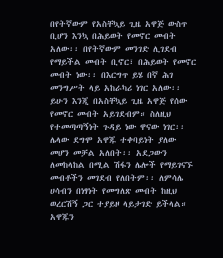በየትኛውም የአስቸኳይ ጊዜ አዋጅ ውስጥ ቢሆን እንኳ በሕይወት የመኖር መብት አለው፡፡ በየትኛውም መንገድ ሊገደብ የማይችል መብት ቢኖር፣ በሕይወት የመኖር መብት ነው፡፡ በእርግጥ ይሄ በኛ ሕገ መንግሥት ላይ አከራካሪ ነገር አለው፡፡ ይሁን እንጂ በአስቸኳይ ጊዜ አዋጅ የሰው የመኖር መብት አይገደብም። ስለዚህ የተመጣጣኝነት ጉዳይ ነው ዋናው ነገር፡፡ ሌላው ደግሞ አዋጁ ተቀባይነት ያለው መሆን መቻል አለበት፡፡ አደጋውን ለመከላከል በሚል ሽፋን ሌሎች የማይገናኙ መብቶችን መገደብ የለበትም፡፡ ለምሳሌ ሀሳብን በነፃነት የመግለጽ መብት ከዚህ ወረርሽኝ ጋር ተያይዞ ላይታገድ ይችላል። አዋጁን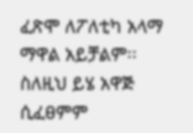ፈጽሞ ለፖለቲካ አላማ ማዋል አይቻልም፡፡ ስለዚህ ይሄ አዋጅ ሲፈፀምም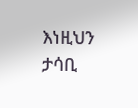እነዚህን ታሳቢ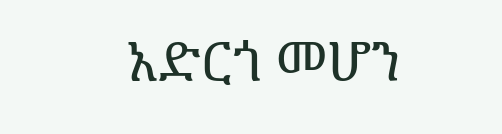አድርጎ መሆን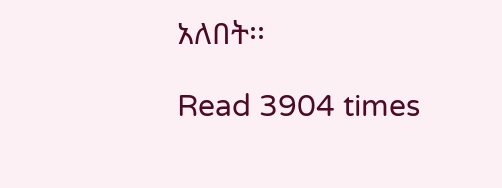አለበት፡፡

Read 3904 times